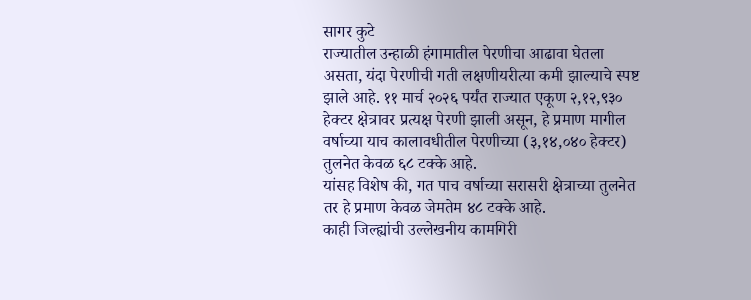सागर कुटे
राज्यातील उन्हाळी हंगामातील पेरणीचा आढावा घेतला असता, यंदा पेरणीची गती लक्षणीयरीत्या कमी झाल्याचे स्पष्ट झाले आहे. ११ मार्च २०२६ पर्यंत राज्यात एकूण २,१२,९३० हेक्टर क्षेत्रावर प्रत्यक्ष पेरणी झाली असून, हे प्रमाण मागील वर्षाच्या याच कालावधीतील पेरणीच्या (३,१४,०४० हेक्टर) तुलनेत केवळ ६८ टक्के आहे.
यांसह विशेष की, गत पाच वर्षाच्या सरासरी क्षेत्राच्या तुलनेत तर हे प्रमाण केवळ जेमतेम ४८ टक्के आहे.
काही जिल्ह्यांची उल्लेखनीय कामगिरी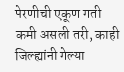पेरणीची एकूण गती कमी असली तरी, काही जिल्ह्यांनी गेल्या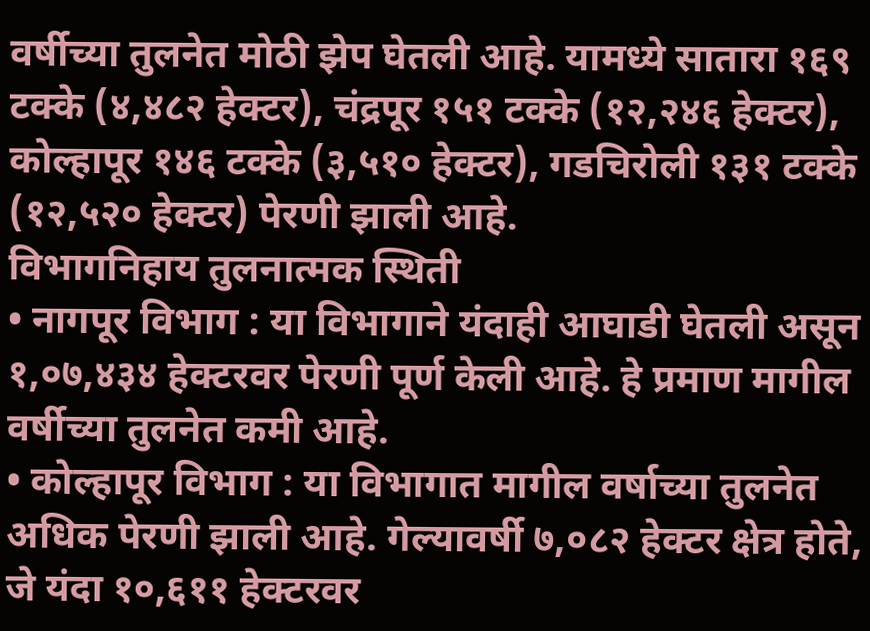वर्षीच्या तुलनेत मोठी झेप घेतली आहे. यामध्ये सातारा १६९ टक्के (४,४८२ हेक्टर), चंद्रपूर १५१ टक्के (१२,२४६ हेक्टर), कोल्हापूर १४६ टक्के (३,५१० हेक्टर), गडचिरोली १३१ टक्के (१२,५२० हेक्टर) पेरणी झाली आहे.
विभागनिहाय तुलनात्मक स्थिती
• नागपूर विभाग : या विभागाने यंदाही आघाडी घेतली असून १,०७,४३४ हेक्टरवर पेरणी पूर्ण केली आहे. हे प्रमाण मागील वर्षीच्या तुलनेत कमी आहे.
• कोल्हापूर विभाग : या विभागात मागील वर्षाच्या तुलनेत अधिक पेरणी झाली आहे. गेल्यावर्षी ७,०८२ हेक्टर क्षेत्र होते, जे यंदा १०,६११ हेक्टरवर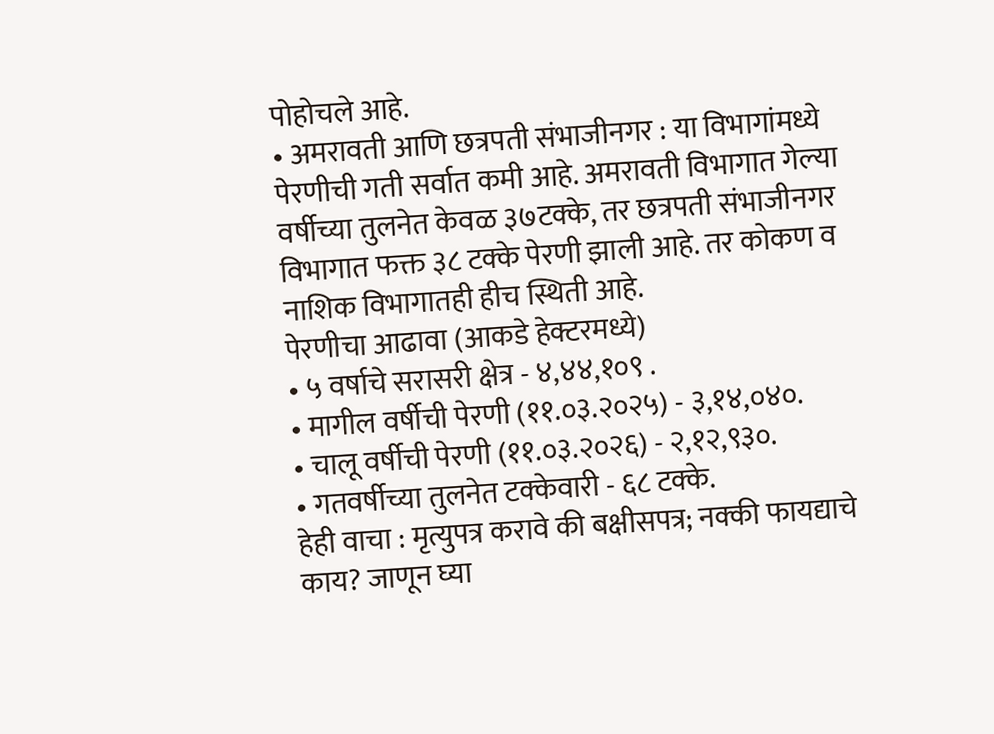पोहोचले आहे.
• अमरावती आणि छत्रपती संभाजीनगर : या विभागांमध्ये पेरणीची गती सर्वात कमी आहे. अमरावती विभागात गेल्या वर्षीच्या तुलनेत केवळ ३७टक्के, तर छत्रपती संभाजीनगर विभागात फक्त ३८ टक्के पेरणी झाली आहे. तर कोकण व नाशिक विभागातही हीच स्थिती आहे.
पेरणीचा आढावा (आकडे हेक्टरमध्ये)
• ५ वर्षाचे सरासरी क्षेत्र - ४,४४,१०९ .
• मागील वर्षीची पेरणी (११.०३.२०२५) - ३,१४,०४०.
• चालू वर्षीची पेरणी (११.०३.२०२६) - २,१२,९३०.
• गतवर्षीच्या तुलनेत टक्केवारी - ६८ टक्के.
हेही वाचा : मृत्युपत्र करावे की बक्षीसपत्र; नक्की फायद्याचे काय? जाणून घ्या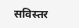सविस्तर